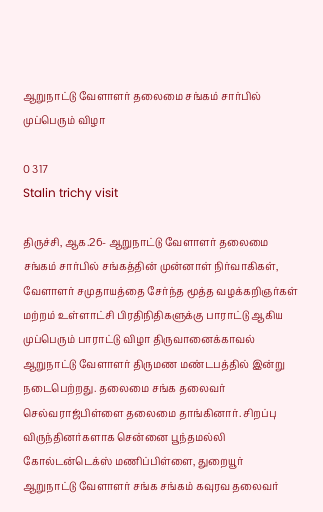ஆறுநாட்டு வேளாளர் தலைமை சங்கம் சார்பில் முப்பெரும் விழா

0 317
Stalin trichy visit

திருச்சி, ஆக.26- ஆறுநாட்டு வேளாளர் தலைமை சங்கம் சார்பில் சங்கத்தின் முன்னாள் நிர்வாகிகள், வேளாளர் சமுதாயத்தை சேர்ந்த மூத்த வழக்கறிஞர்கள் மற்றம் உள்ளாட்சி பிரதிநிதிகளுக்கு பாராட்டு ஆகிய முப்பெரும் பாராட்டு விழா திருவானைக்காவல் ஆறுநாட்டு வேளாளர் திருமண மண்டபத்தில் இன்று நடைபெற்றது. தலைமை சங்க தலைவர் செல்வராஜ்பிள்ளை தலைமை தாங்கினார். சிறப்பு விருந்தினர்களாக சென்னை பூந்தமல்லி கோல்டன்டெக்ஸ் மணிப்பிள்ளை, துறையூர் ஆறுநாட்டு வேளாளர் சங்க சங்கம் கவுரவ தலைவர்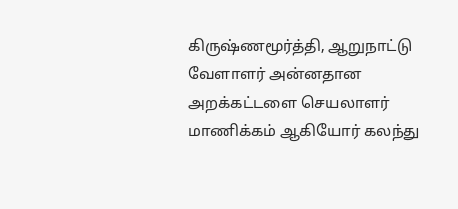கிருஷ்ணமூர்த்தி, ஆறுநாட்டு வேளாளர் அன்னதான அறக்கட்டளை செயலாளர் மாணிக்கம் ஆகியோர் கலந்து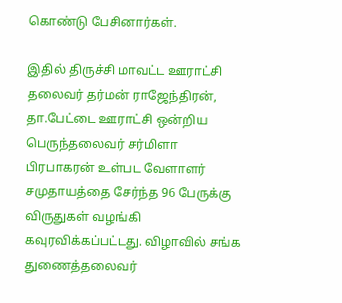கொண்டு பேசினார்கள்.

இதில் திருச்சி மாவட்ட ஊராட்சி தலைவர் தர்மன் ராஜேந்திரன், தா.பேட்டை ஊராட்சி ஒன்றிய பெருந்தலைவர் சர்மிளா பிரபாகரன் உள்பட வேளாளர் சமுதாயத்தை சேர்ந்த 96 பேருக்கு விருதுகள் வழங்கி கவுரவிக்கப்பட்டது. விழாவில் சங்க துணைத்தலைவர்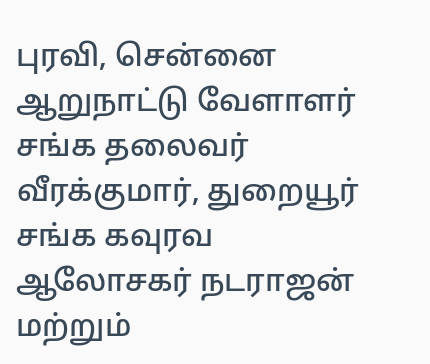புரவி, சென்னை ஆறுநாட்டு வேளாளர் சங்க தலைவர் வீரக்குமார், துறையூர் சங்க கவுரவ ஆலோசகர் நடராஜன் மற்றும்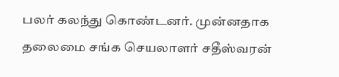பலர் கலந்து கொண்டனர். முன்னதாக தலைமை சங்க செயலாளர் சதீஸ்வரன்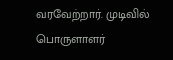வரவேற்றார். முடிவில் பொருளாளர்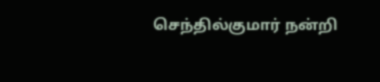செந்தில்குமார் நன்றி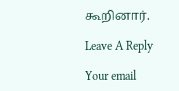கூறினார்.

Leave A Reply

Your email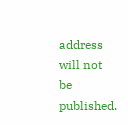address will not be published.